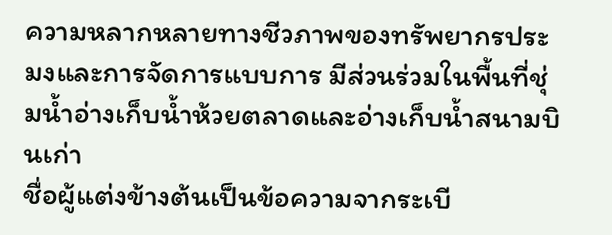ความหลากหลายทางชีวภาพของทรัพยากรประมงและการจัดการแบบการ มีส่วนร่วมในพื้นที่ชุ่มน้ำอ่างเก็บน้ำห้วยตลาดและอ่างเก็บน้ำสนามบินเก่า
ชื่อผู้แต่งข้างต้นเป็นข้อความจากระเบี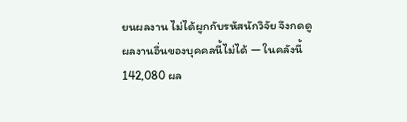ยนผลงาน ไม่ได้ผูกกับรหัสนักวิจัย จึงกดดูผลงานอื่นของบุคคลนี้ไม่ได้ — ในคลังนี้ 142,080 ผล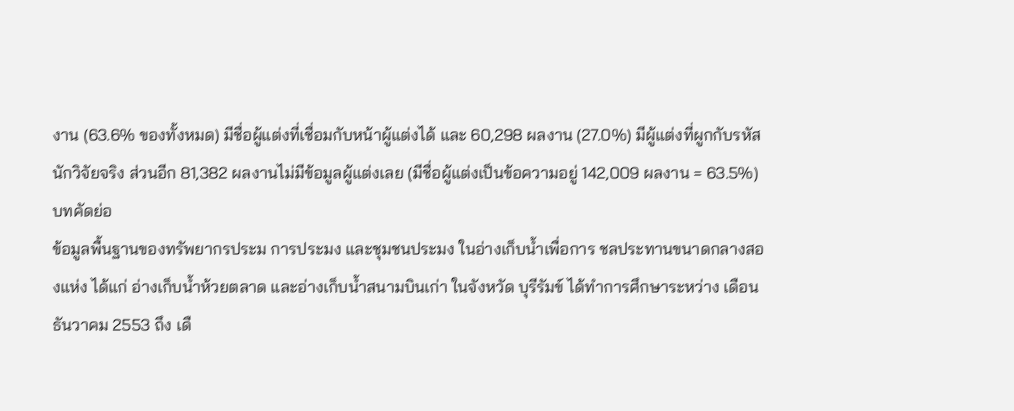งาน (63.6% ของทั้งหมด) มีชื่อผู้แต่งที่เชื่อมกับหน้าผู้แต่งได้ และ 60,298 ผลงาน (27.0%) มีผู้แต่งที่ผูกกับรหัสนักวิจัยจริง ส่วนอีก 81,382 ผลงานไม่มีข้อมูลผู้แต่งเลย (มีชื่อผู้แต่งเป็นข้อความอยู่ 142,009 ผลงาน = 63.5%)
บทคัดย่อ
ข้อมูลพื้นฐานของทรัพยากรประม การประมง และชุมชนประมง ในอ่างเก็บน้ำเพื่อการ ชลประทานขนาดกลางสองแห่ง ได้แก่ อ่างเก็บน้ำห้วยตลาด และอ่างเก็บน้ำสนามบินเก่า ในจังหวัด บุรีรัมข์ ได้ทำการศึกษาระหว่าง เดือนธันวาคม 2553 ถึง เดื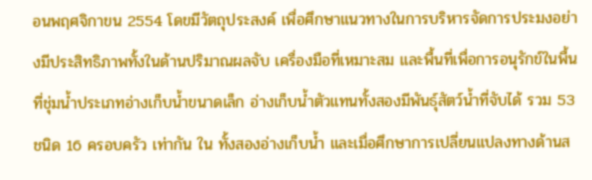อนพฤศจิกาขน 2554 โดขมีวัตถุประสงค์ เพื่อศึกษาแนวทางในการบริหารจัดการประมงอย่างมีประสิทธิภาพทั้งในด้านปริมาณผลจับ เครื่องมือที่เหมาะสม และพื้นที่เพื่อการอนุรักข์ในพื้นที่ชุ่มน้ำประเภทอ่างเก็บน้ำขนาดเล็ก อ่างเก็บน้ำตัวแทนทั้งสองมีพันธุ์สัตว์น้ำที่จับได้ รวม 53 ชนิด 16 ครอบครัว เท่ากัน ใน ทั้งสองอ่างเก็บน้ำ และเมื่อศึกษาการเปลี่ยนแปลงทางด้านส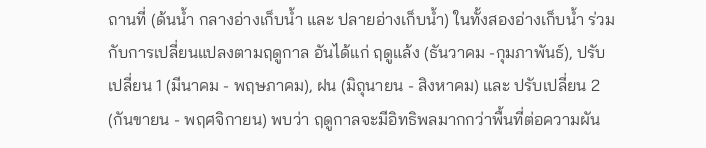ถานที่ (ด้นน้ำ กลางอ่างเก็บน้ำ และ ปลายอ่างเก็บน้ำ) ในทั้งสองอ่างเก็บน้ำ ร่วมกับการเปลี่ยนแปลงตามฤดูกาล อันได้แก่ ฤดูแล้ง (ธันวาคม -กุมภาพันธ์), ปรับเปลี่ยน 1 (มีนาคม - พฤษภาคม), ฝน (มิถุนายน - สิงหาคม) และ ปรับเปลี่ยน 2 (กันขายน - พฤศจิกายน) พบว่า ฤดูกาลจะมีอิทธิพลมากกว่าพื้นที่ต่อความผัน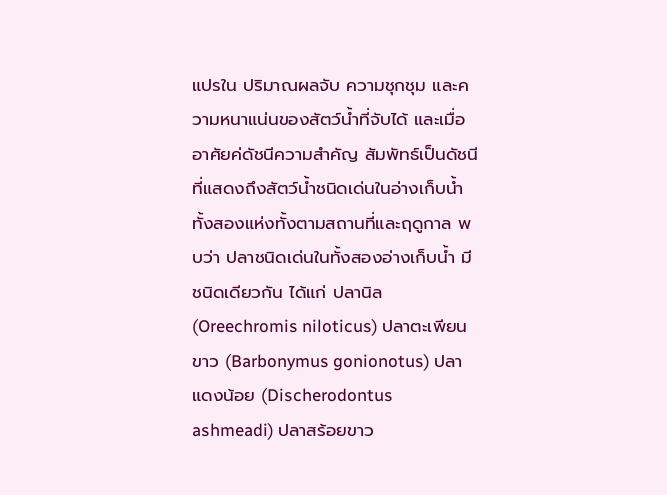แปรใน ปริมาณผลจับ ความชุกชุม และความหนาแน่นของสัตว์น้ำที่จับได้ และเมื่ออาศัยค่ดัชนีความสำคัญ สัมพัทธ์เป็นดัชนีที่แสดงถึงสัตว์น้ำชนิดเด่นในอ่างเก็บน้ำทั้งสองแห่งทั้งตามสถานที่และฤดูกาล พบว่า ปลาชนิดเด่นในทั้งสองอ่างเก็บน้ำ มีชนิดเดียวกัน ได้แก่ ปลานิล (Oreechromis niloticus) ปลาตะเพียนขาว (Barbonymus gonionotus) ปลาแดงน้อย (Discherodontus ashmeadi) ปลาสร้อยขาว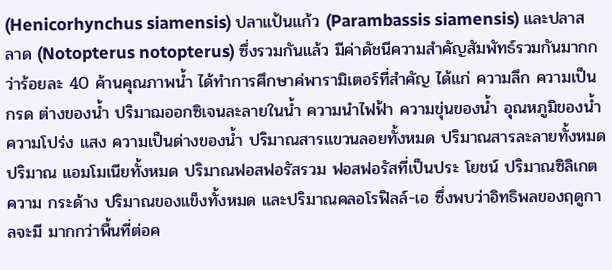(Henicorhynchus siamensis) ปลาแป้นแก้ว (Parambassis siamensis) และปลาสลาด (Notopterus notopterus) ซึ่งรวมกันแล้ว มีค่าดัชนีความสำคัญสัมพัทธ์รวมกันมากกว่าร้อยละ 40 ค้านคุณภาพน้ำ ได้ทำการศึกษาค่พารามิเตอร์ที่สำคัญ ได้แก่ ความลึก ความเป็นกรด ต่างของน้ำ ปริมาฌออกซิเจนละลายในน้ำ ความนำไฟฟ้า ความขุ่นของน้ำ อุณหภูมิของน้ำ ความโปร่ง แสง ความเป็นด่างของน้ำ ปริมาณสารแขวนลอยทั้งหมด ปริมาณสารละลายทั้งหมด ปริมาณ แอมโมเนียทั้งหมด ปริมาณฟอสฟอรัสรวม ฟอสฟอรัสที่เป็นประ โยชน์ ปริมาณซิลิเกต ความ กระด้าง ปริมาณของแข็งทั้งหมด และปริมาณคลอโรฟิลล์-เอ ซึ่งพบว่าอิทธิพลของฤดูกาลจะมี มากกว่าพื้นที่ต่อค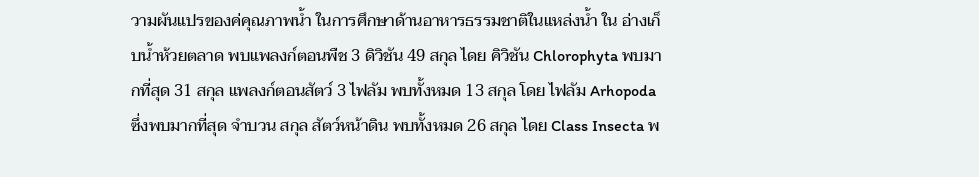วามผันแปรของค่คุณภาพน้ำ ในการศึกษาด้านอาหารธรรมชาติในแหล่งน้ำ ใน อ่างเก็บน้ำห้วยตลาด พบแพลงก์ตอนพืช 3 ดิวิชัน 49 สกุล ไดย คิวิชัน Chlorophyta พบมากที่สุด 31 สกุล แพลงก์ตอนสัตว์ 3 ไฟลัม พบทั้งหมด 13 สกุล โดย ไฟลัม Arhopoda ซึ่งพบมากที่สุด จำบวน สกุล สัตว์หน้าดิน พบทั้งหมด 26 สกุล ไดย Class Insecta พ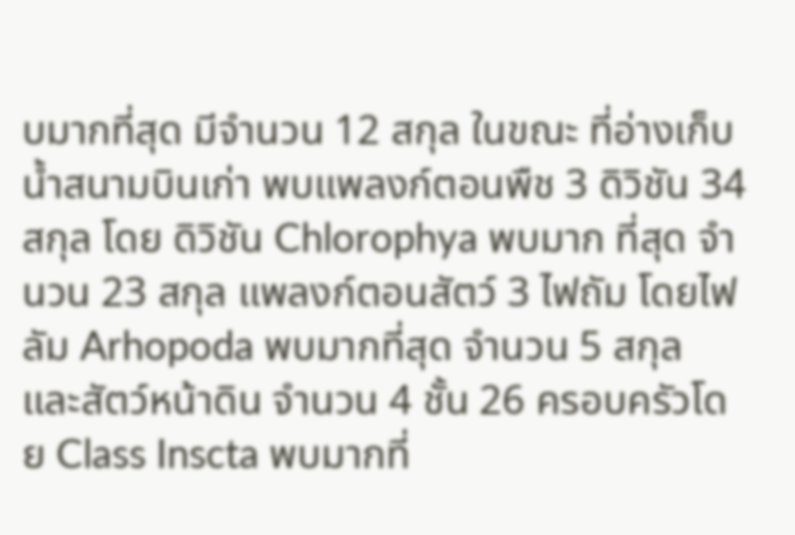บมากที่สุด มีจำนวน 12 สกุล ในขณะ ที่อ่างเก็บน้ำสนามบินเก่า พบแพลงก์ตอนพืช 3 ดิวิชัน 34 สกุล โดย ดิวิชัน Chlorophya พบมาก ที่สุด จำนวน 23 สกุล แพลงก์ตอนสัตว์ 3 ไฟถัม โดยไฟลัม Arhopoda พบมากที่สุด จำนวน 5 สกุล และสัตว์หน้าดิน จำนวน 4 ชั้น 26 ครอบครัวโดย Class Inscta พบมากที่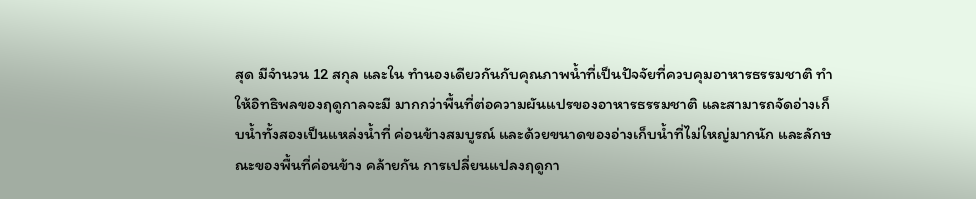สุด มีจำนวน 12 สกุล และใน ทำนองเดียวกันกับคุณภาพน้ำที่เป็นปัจจัยที่ควบคุมอาหารธรรมชาติ ทำให้อิทธิพลของฤดูกาลจะมี มากกว่าพื้นที่ต่อความผันแปรของอาหารธรรมชาติ และสามารถจัดอ่างเก็บน้ำทั้งสองเป็นแหล่งน้ำที่ ค่อนข้างสมบูรณ์ และด้วยขนาดของอ่างเก็บน้ำที่ไม่ใหญ่มากนัก และลักษณะของพื้นที่ค่อนข้าง คล้ายกัน การเปลี่ยนแปลงฤดูกา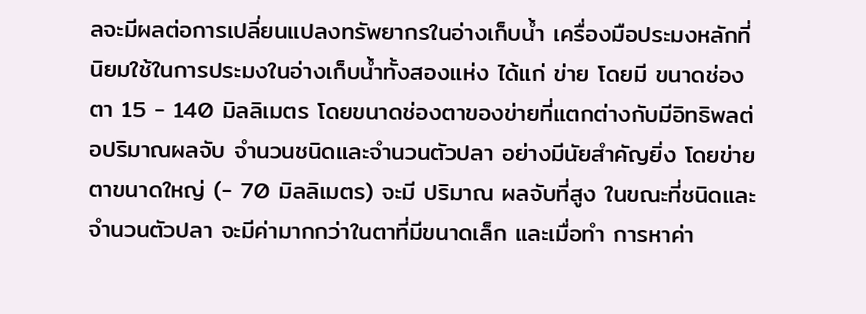ลจะมีผลต่อการเปลี่ยนแปลงทรัพยากรในอ่างเก็บน้ำ เครื่องมือประมงหลักที่นิยมใช้ในการประมงในอ่างเก็บน้ำทั้งสองแห่ง ได้แก่ ข่าย โดยมี ขนาดช่องตา 15 - 140 มิลลิเมตร โดยขนาดช่องตาของข่ายที่แตกต่างกับมีอิทธิพลต่อปริมาณผลจับ จำนวนชนิดและจำนวนตัวปลา อย่างมีนัยสำคัญยิ่ง โดยข่ายตาขนาดใหญ่ (- 70 มิลลิเมตร) จะมี ปริมาณ ผลจับที่สูง ในขณะที่ชนิดและจำนวนตัวปลา จะมีค่ามากกว่าในตาที่มีขนาดเล็ก และเมื่อทำ การหาค่า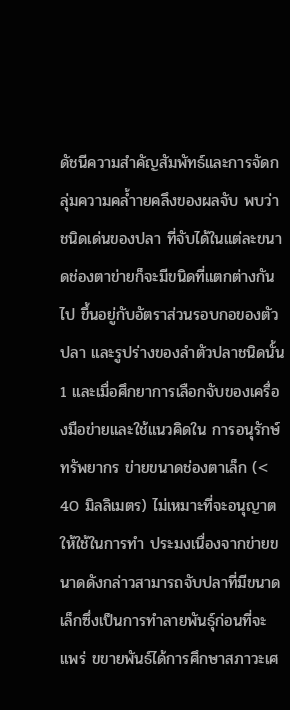ดัชนีความสำคัญสัมพัทธ์และการจัดกลุ่มความคล้ำายคลึงของผลจับ พบว่าชนิดเด่นของปลา ที่จับได้ในแต่ละขนาดช่องตาข่ายก็จะมีขนิดที่แตกต่างกันไป ขึ้นอยู่กับอัตราส่วนรอบกอของตัวปลา และรูปร่างของลำตัวปลาชนิดนั้น 1 และเมื่อศึกยาการเลือกจับของเครื่องมือข่ายและใช้แนวคิดใน การอนุรักษ์ทรัพยากร ข่ายขนาดช่องตาเล็ก (< 40 มิลลิเมตร) ไม่เหมาะที่จะอนุญาตให้ใช้ในการทำ ประมงเนื่องจากข่ายขนาดดังกล่าวสามารถจับปลาที่มีขนาดเล็กซึ่งเป็นการทำลายพันธุ์ก่อนที่จะแพร่ ขขายพันธ์ได้การศึกษาสภาวะเศ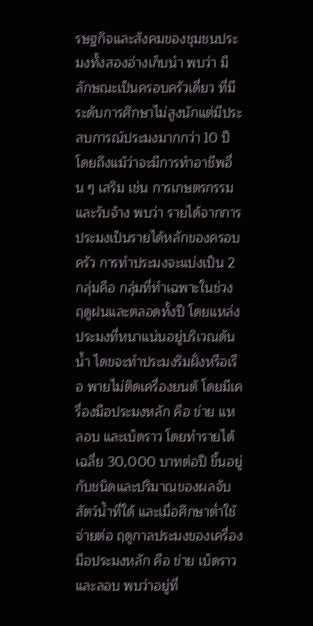รษฐกิจและสังคมของชุมชนประมงทั้งสองอ่างเก็บนำ พบว่า มี ลักษณะเป็นครอบครัวเดี่ยว ที่มีระดับการศึกษาไม่สูงนักแต่มีประสบการณ์ประมงมากกว่า 10 ปี โดยถึงแม้ว่าจะมีการทำอาชีพอื่น ๆ เสริม เช่น การเกษตรกรรม และรับจ้าง พบว่า รายได้จากการ ประมงเป็นรายได้หลักของครอบครัว การทำประมงจะแบ่งเป็น 2 กลุ่มคือ กลุ่มที่ทำเฉพาะในช่วง ฤดูฝนและตลอดทั้งปี โดยแหล่งประมงที่หนาแน่นอยู่บริเวณดันน้ำ ไดขจะทำประมงริมฝั่งหรือเรือ พายไม่ติดเครื่องยนตั โดยมีเครื่องมือประมงหลัก คือ ข่าย แห ลอบ และเบ็ดราว โดยทำรายได้เฉลี่ย 30,000 บาทต่อปื ขึ้นอยู่กับชนิดและปริมาณของผลจับสัตว์น้ำที่ใด้ และเมื่อศึกษาต่ำใช้จ่ายต่อ ฤดูกาลประมงของเครื่องมือประมงหลัก คือ ข่าย เบ็ดราว และลอบ พบว่าอยู่ที่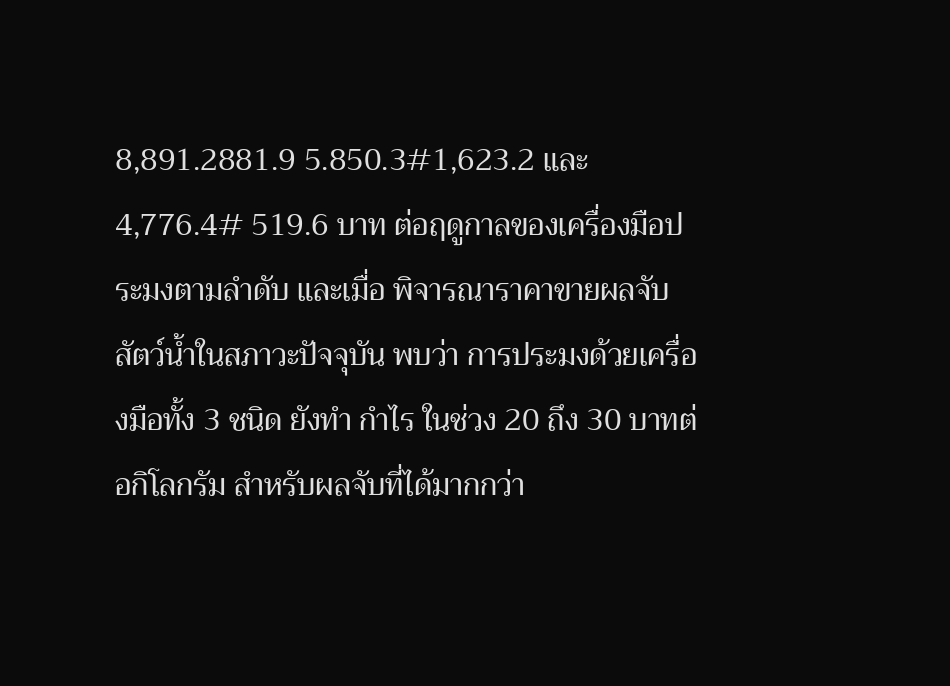8,891.2881.9 5.850.3#1,623.2 และ 4,776.4# 519.6 บาท ต่อฤดูกาลของเครื่องมือประมงตามลำดับ และเมื่อ พิจารณาราคาขายผลจับสัตว์น้ำในสภาวะปัจจุบัน พบว่า การประมงด้วยเครื่องมือทั้ง 3 ชนิด ยังทำ กำไร ในช่วง 20 ถึง 30 บาทต่อกิโลกรัม สำหรับผลจับที่ได้มากกว่า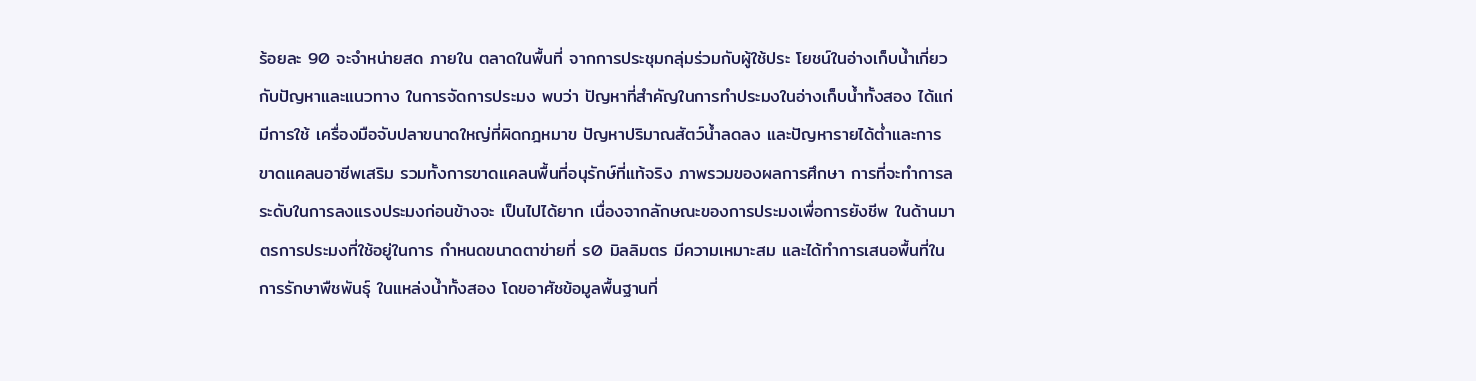ร้อยละ 90 จะจำหน่ายสด ภายใน ตลาดในพื้นที่ จากการประชุมกลุ่มร่วมกับผู้ใช้ประ โยชน์ในอ่างเก็บน้ำเกี่ยวกับปัญหาและแนวทาง ในการจัดการประมง พบว่า ปัญหาที่สำคัญในการทำประมงในอ่างเก็บน้ำทั้งสอง ได้แก่ มีการใช้ เครื่องมือจับปลาขนาดใหญ่ที่ผิดกฎหมาข ปัญหาปริมาณสัตว์น้ำลดลง และปัญหารายได้ต่ำและการ ขาดแคลนอาชีพเสริม รวมทั้งการขาดแคลนพื้นที่อนุรักษ์ที่แท้จริง ภาพรวมของผลการศึกษา การที่จะทำการลระดับในการลงแรงประมงก่อนข้างจะ เป็นไปได้ยาก เนื่องจากลักษณะของการประมงเพื่อการยังชีพ ในด้านมาตรการประมงที่ใช้อยู่ในการ กำหนดขนาดตาข่ายที่ ร0 มิลลิมตร มีความเหมาะสม และได้ทำการเสนอพื้นที่ในการรักษาพืชพันธุ์ ในแหล่งน้ำทั้งสอง โดขอาศัชข้อมูลพื้นฐานที่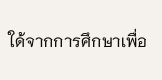ใด้จากการศึกษาเพื่อ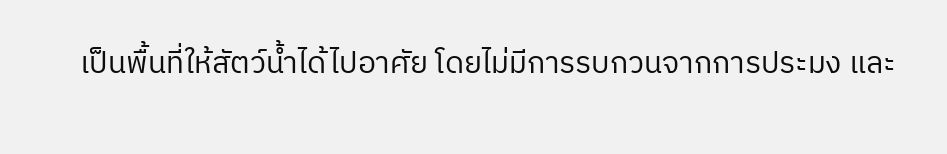เป็นพื้นที่ให้สัตว์น้ำได้ไปอาศัย โดยไม่มีการรบกวนจากการประมง และ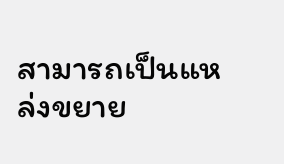สามารถเป็นแหล่งขยาย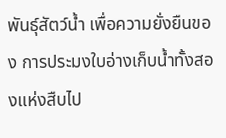พันธุ์สัตว์น้ำ เพื่อความยั่งยืนของ การประมงใบอ่างเก็บน้ำทั้งสองแห่งสืบไป